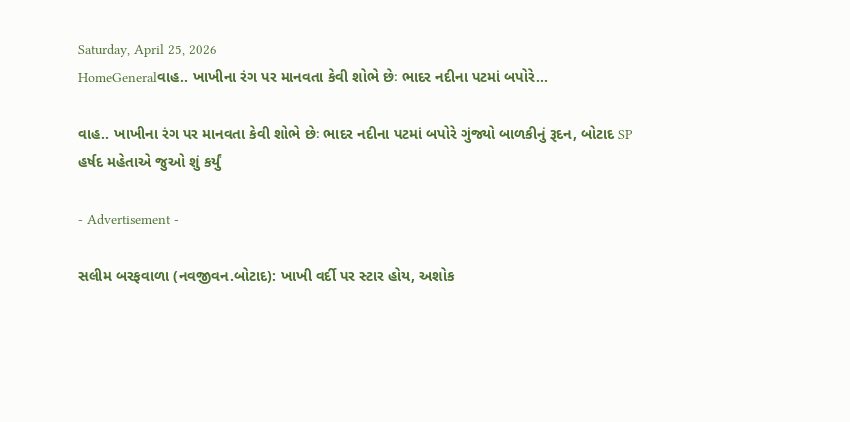Saturday, April 25, 2026
HomeGeneralવાહ.. ખાખીના રંગ પર માનવતા કેવી શોભે છેઃ ભાદર નદીના પટમાં બપોરે...

વાહ.. ખાખીના રંગ પર માનવતા કેવી શોભે છેઃ ભાદર નદીના પટમાં બપોરે ગુંજ્યો બાળકીનું રૂદન, બોટાદ SP હર્ષદ મહેતાએ જુઓ શું કર્યું

- Advertisement -

સલીમ બરફવાળા (નવજીવન.બોટાદ): ખાખી વર્દી પર સ્ટાર હોય, અશોક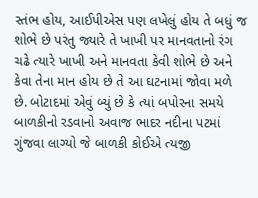સ્તંભ હોય, આઈપીએસ પણ લખેલું હોય તે બધું જ શોભે છે પરંતુ જ્યારે તે ખાખી પર માનવતાનો રંગ ચઢે ત્યારે ખાખી અને માનવતા કેવી શોભે છે અને કેવા તેના માન હોય છે તે આ ઘટનામાં જોવા મળે છે. બોટાદમાં એવું બ્યું છે કે ત્યાં બપોરના સમયે બાળકીનો રડવાનો અવાજ ભાદર નદીના પટમાં ગુંજવા લાગ્યો જે બાળકી કોઈએ ત્યજી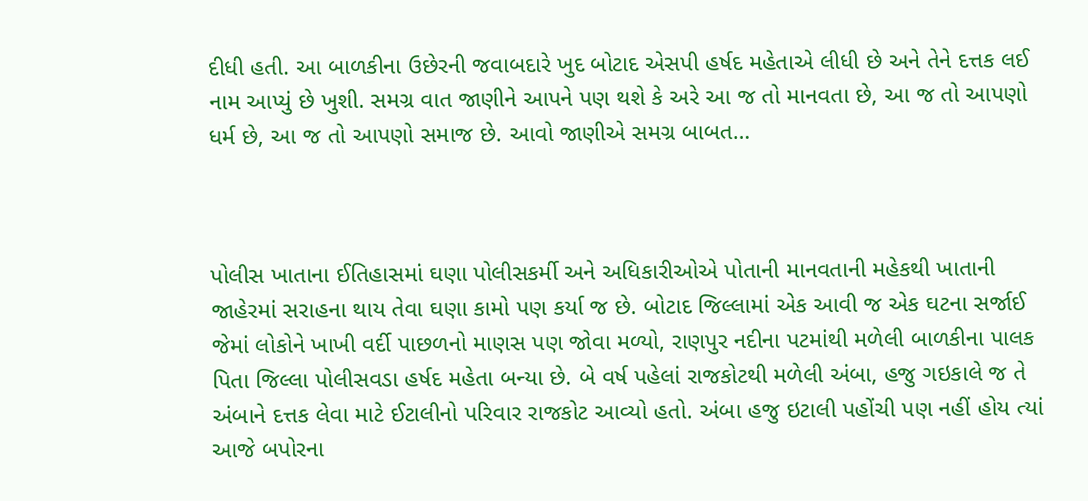દીધી હતી. આ બાળકીના ઉછેરની જવાબદારે ખુદ બોટાદ એસપી હર્ષદ મહેતાએ લીધી છે અને તેને દત્તક લઈ નામ આપ્યું છે ખુશી. સમગ્ર વાત જાણીને આપને પણ થશે કે અરે આ જ તો માનવતા છે, આ જ તો આપણો ધર્મ છે, આ જ તો આપણો સમાજ છે. આવો જાણીએ સમગ્ર બાબત…



પોલીસ ખાતાના ઈતિહાસમાં ઘણા પોલીસકર્મી અને અધિકારીઓએ પોતાની માનવતાની મહેકથી ખાતાની જાહેરમાં સરાહના થાય તેવા ઘણા કામો પણ કર્યા જ છે. બોટાદ જિલ્લામાં એક આવી જ એક ઘટના સર્જાઈ જેમાં લોકોને ખાખી વર્દી પાછળનો માણસ પણ જોવા મળ્યો, રાણપુર નદીના પટમાંથી મળેલી બાળકીના પાલક પિતા જિલ્લા પોલીસવડા હર્ષદ મહેતા બન્યા છે. બે વર્ષ પહેલાં રાજકોટથી મળેલી અંબા, હજુ ગઇકાલે જ તે અંબાને દત્તક લેવા માટે ઈટાલીનો પરિવાર રાજકોટ આવ્યો હતો. અંબા હજુ ઇટાલી પહોંચી પણ નહીં હોય ત્યાં આજે બપોરના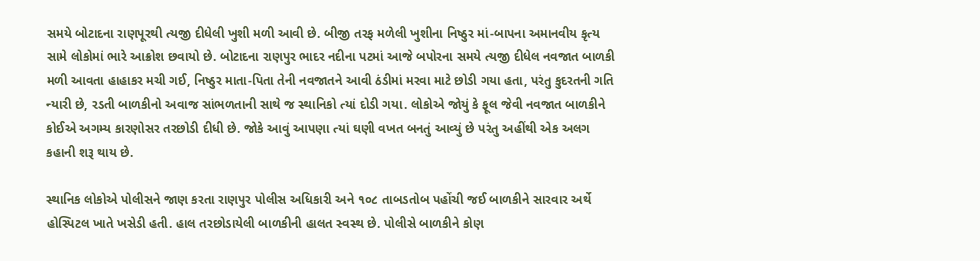સમયે બોટાદના રાણપૂરથી ત્યજી દીધેલી ખુશી મળી આવી છે. બીજી તરફ મળેલી ખુશીના નિષ્ઠુર માં-બાપના અમાનવીય કૃત્ય સામે લોકોમાં ભારે આક્રોશ છવાયો છે. બોટાદના રાણપુર ભાદર નદીના પટમાં આજે બપોરના સમયે ત્યજી દીધેલ નવજાત બાળકી મળી આવતા હાહાકર મચી ગઈ, નિષ્ઠુર માતા-પિતા તેની નવજાતને આવી ઠંડીમાં મરવા માટે છોડી ગયા હતા, પરંતુ કુદરતની ગતિ ન્યારી છે, રડતી બાળકીનો અવાજ સાંભળતાની સાથે જ સ્થાનિકો ત્યાં દોડી ગયા. લોકોએ જોયું કે ફૂલ જેવી નવજાત બાળકીને કોઈએ અગમ્ય કારણોસર તરછોડી દીધી છે. જોકે આવું આપણા ત્યાં ઘણી વખત બનતું આવ્યું છે પરંતુ અહીંથી એક અલગ કહાની શરૂ થાય છે.

સ્થાનિક લોકોએ પોલીસને જાણ કરતા રાણપુર પોલીસ અધિકારી અને ૧૦૮ તાબડતોબ પહોંચી જઈ બાળકીને સારવાર અર્થે હોસ્પિટલ ખાતે ખસેડી હતી. હાલ તરછોડાયેલી બાળકીની હાલત સ્વસ્થ છે. પોલીસે બાળકીને કોણ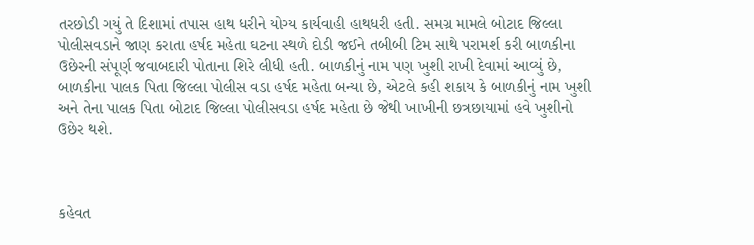તરછોડી ગયું તે દિશામાં તપાસ હાથ ધરીને યોગ્ય કાર્યવાહી હાથધરી હતી. સમગ્ર મામલે બોટાદ જિલ્લા પોલીસવડાને જાણ કરાતા હર્ષદ મહેતા ઘટના સ્થળે દોડી જઈને તબીબી ટિમ સાથે પરામર્શ કરી બાળકીના ઉછેરની સંપૂર્ણ જવાબદારી પોતાના શિરે લીધી હતી. બાળકીનું નામ પણ ખુશી રાખી દેવામાં આવ્યું છે, બાળકીના પાલક પિતા જિલ્લા પોલીસ વડા હર્ષદ મહેતા બન્યા છે, એટલે કહી શકાય કે બાળકીનું નામ ખુશી અને તેના પાલક પિતા બોટાદ જિલ્લા પોલીસવડા હર્ષદ મહેતા છે જેથી ખાખીની છત્રછાયામાં હવે ખુશીનો ઉછેર થશે.



કહેવત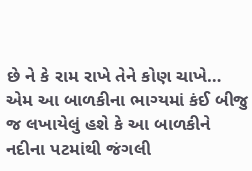છે ને કે રામ રાખે તેને કોણ ચાખે… એમ આ બાળકીના ભાગ્યમાં કંઈ બીજુ જ લખાયેલું હશે કે આ બાળકીને નદીના પટમાંથી જંગલી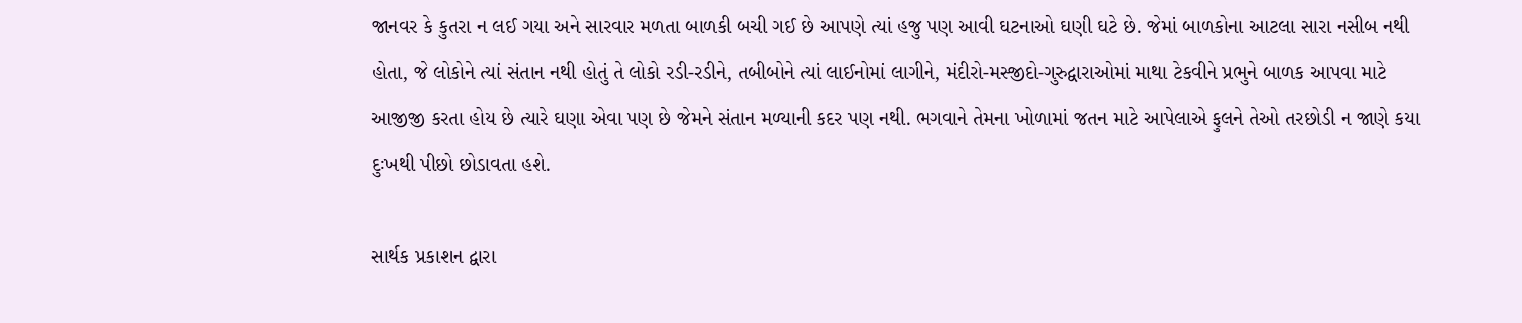જાનવર કે કુતરા ન લઈ ગયા અને સારવાર મળતા બાળકી બચી ગઈ છે આપણે ત્યાં હજુ પણ આવી ઘટનાઓ ઘણી ઘટે છે. જેમાં બાળકોના આટલા સારા નસીબ નથી હોતા, જે લોકોને ત્યાં સંતાન નથી હોતું તે લોકો રડી-રડીને, તબીબોને ત્યાં લાઈનોમાં લાગીને, મંદીરો-મસ્જીદો-ગુરુદ્વારાઓમાં માથા ટેકવીને પ્રભુને બાળક આપવા માટે આજીજી કરતા હોય છે ત્યારે ઘણા એવા પણ છે જેમને સંતાન મળ્યાની કદર પણ નથી. ભગવાને તેમના ખોળામાં જતન માટે આપેલાએ ફુલને તેઓ તરછોડી ન જાણે કયા દુઃખથી પીછો છોડાવતા હશે.

સાર્થક પ્રકાશન દ્વારા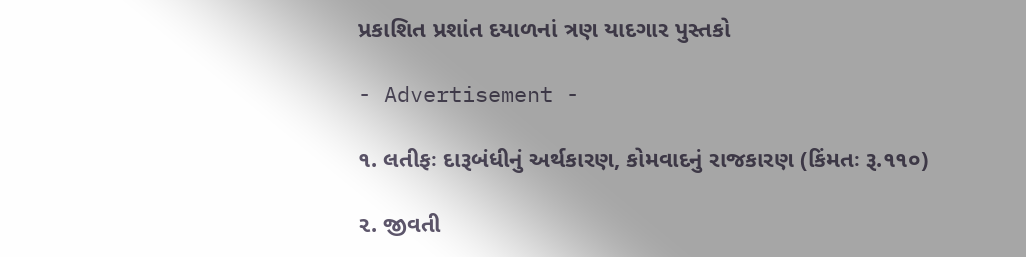પ્રકાશિત પ્રશાંત દયાળનાં ત્રણ યાદગાર પુસ્તકો

- Advertisement -

૧. લતીફઃ દારૂબંધીનું અર્થકારણ, કોમવાદનું રાજકારણ (કિંમતઃ રૂ.૧૧૦)

૨. જીવતી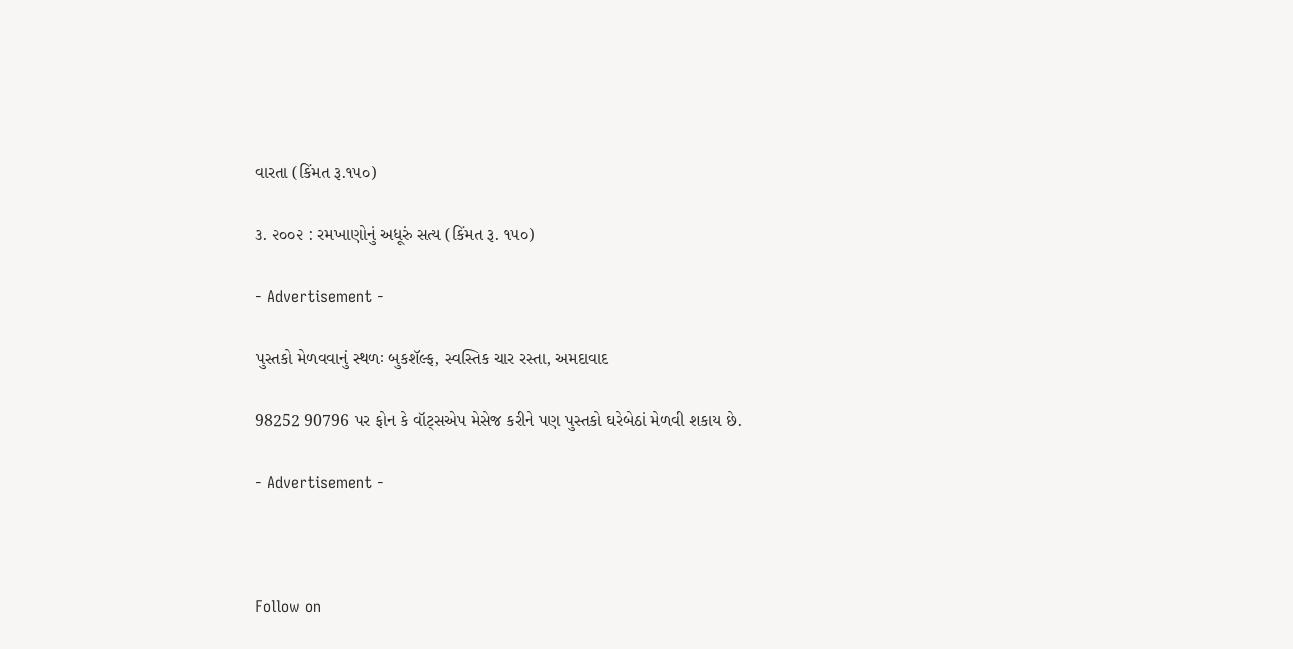વારતા (કિંમત રૂ.૧૫૦)

૩. ૨૦૦૨ : રમખાણોનું અધૂરું સત્ય (કિંમત રૂ. ૧૫૦)

- Advertisement -

પુસ્તકો મેળવવાનું સ્થળઃ બુકશૅલ્ફ, સ્વસ્તિક ચાર રસ્તા, અમદાવાદ

98252 90796 પર ફોન કે વૉટ્સએપ મેસેજ કરીને પણ પુસ્તકો ઘરેબેઠાં મેળવી શકાય છે.

- Advertisement -



Follow on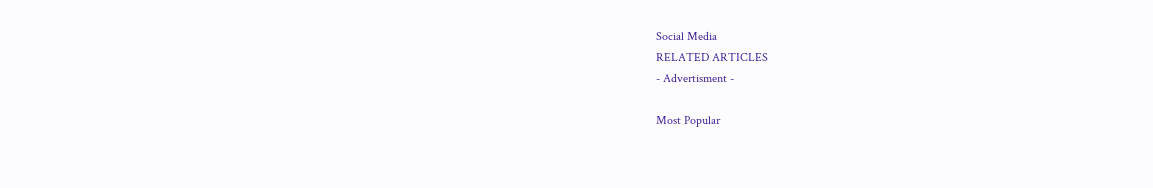Social Media
RELATED ARTICLES
- Advertisment -

Most Popular